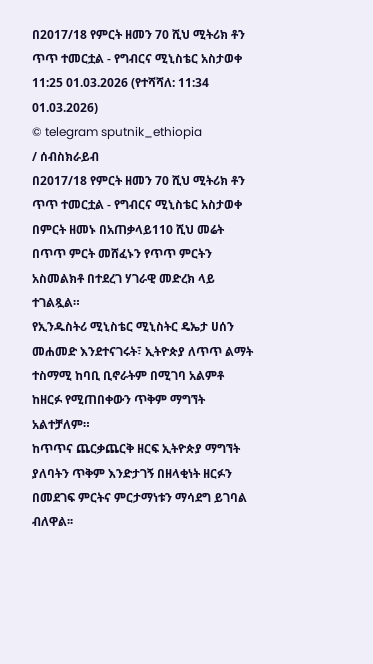በ2017/18 የምርት ዘመን 70 ሺህ ሚትሪክ ቶን ጥጥ ተመርቷል - የግብርና ሚኒስቴር አስታወቀ
11:25 01.03.2026 (የተሻሻለ: 11:34 01.03.2026)
© telegram sputnik_ethiopia
/ ሰብስክራይብ
በ2017/18 የምርት ዘመን 70 ሺህ ሚትሪክ ቶን ጥጥ ተመርቷል - የግብርና ሚኒስቴር አስታወቀ
በምርት ዘመኑ በአጠቃላይ110 ሺህ መሬት በጥጥ ምርት መሸፈኑን የጥጥ ምርትን አስመልክቶ በተደረገ ሃገራዊ መድረክ ላይ ተገልጿል።
የኢንዱስትሪ ሚኒስቴር ሚኒስትር ዴኤታ ሀሰን መሐመድ እንደተናገሩት፣ ኢትዮጵያ ለጥጥ ልማት ተስማሚ ከባቢ ቢኖራትም በሚገባ አልምቶ ከዘርፉ የሚጠበቀውን ጥቅም ማግኘት አልተቻለም።
ከጥጥና ጨርቃጨርቅ ዘርፍ ኢትዮጵያ ማግኘት ያለባትን ጥቅም እንድታገኝ በዘላቂነት ዘርፉን በመደገፍ ምርትና ምርታማነቱን ማሳደግ ይገባል ብለዋል፡፡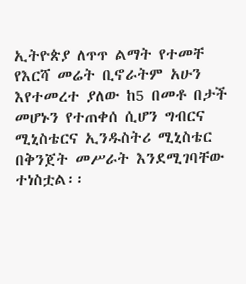ኢትዮጵያ ለጥጥ ልማት የተመቸ የእርሻ መሬት ቢኖራትም አሁን እየተመረተ ያለው ከ5 በመቶ በታች መሆኑን የተጠቀሰ ሲሆን ግብርና ሚኒስቴርና ኢንዱስትሪ ሚኒስቴር በቅንጀት መሥራት እንደሚገባቸው ተነስቷል፡፡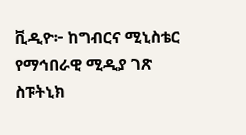ቪዲዮ፦ ከግብርና ሚኒስቴር የማኅበራዊ ሚዲያ ገጽ
ስፑትኒክ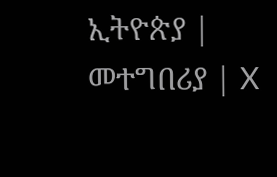ኢትዮጵያ | መተግበሪያ | X